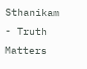Sthanikam - Truth Matters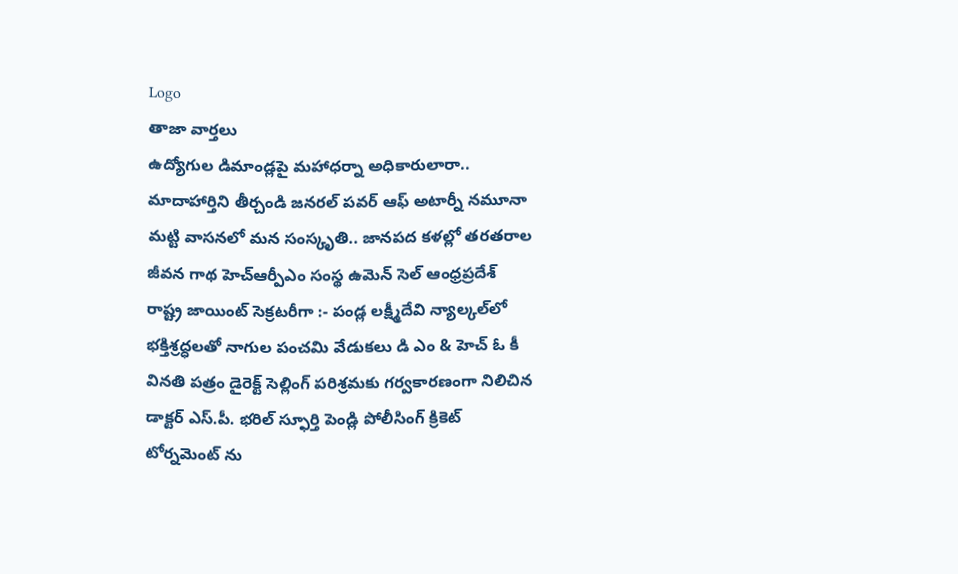Logo
తాజా వార్తలు
ఉద్యోగుల డిమాండ్లపై మహాధర్నా అధికారులారా.. మాదాహార్తిని తీర్చండి జనరల్ పవర్ ఆఫ్ అటార్నీ నమూనా మట్టి వాసనలో మన సంస్కృతి.. జానపద కళల్లో తరతరాల జీవన గాథ హెచ్ఆర్పీఎం సంస్థ ఉమెన్ సెల్ ఆంధ్రప్రదేశ్ రాష్ట్ర జాయింట్ సెక్రటరీగా :- పండ్ల లక్ష్మీదేవి న్యాల్కల్‌లో భక్తిశ్రద్ధలతో నాగుల పంచమి వేడుకలు డి ఎం & హెచ్ ఓ కీ వినతి పత్రం డైరెక్ట్ సెల్లింగ్ పరిశ్రమకు గర్వకారణంగా నిలిచిన డాక్టర్ ఎస్.పీ. భరిల్ స్ఫూర్తి పెండ్లి పోలీసింగ్ క్రికెట్ టోర్నమెంట్ ను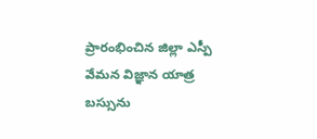ప్రారంభించిన జిల్లా ఎస్పీ వేమన విజ్ఞాన యాత్ర బస్సును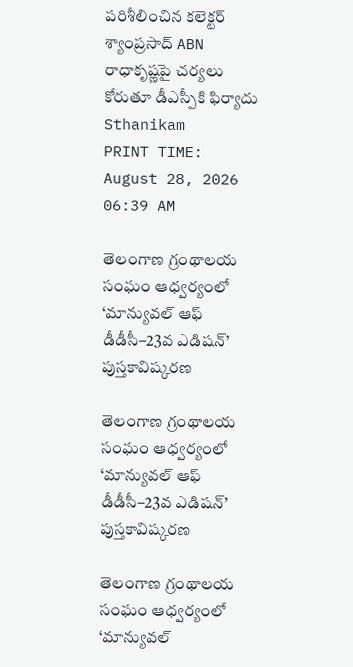పరిశీలించిన కలెక్టర్ శ్యాంప్రసాద్ ABN రాధాకృష్ణపై చర్యలు కోరుతూ డీఎస్పీకి ఫిర్యాదు
Sthanikam
PRINT TIME: August 28, 2026 06:39 AM

తెలంగాణ గ్రంథాలయ సంఘం ఆధ్వర్యంలో ‘మాన్యువల్ ఆఫ్ డీడీసీ–23వ ఎడిషన్’ పుస్తకావిష్కరణ

తెలంగాణ గ్రంథాలయ సంఘం ఆధ్వర్యంలో ‘మాన్యువల్ ఆఫ్ డీడీసీ–23వ ఎడిషన్’ పుస్తకావిష్కరణ

తెలంగాణ గ్రంథాలయ సంఘం ఆధ్వర్యంలో ‘మాన్యువల్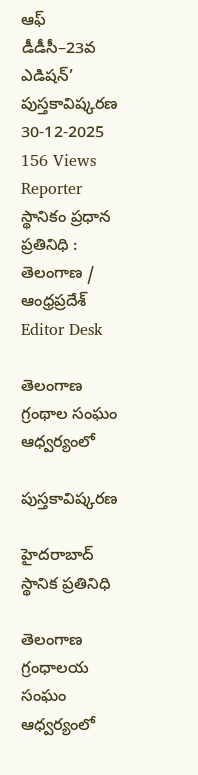ఆఫ్ డీడీసీ–23వ ఎడిషన్’ పుస్తకావిష్కరణ
30-12-2025 156 Views
Reporter
స్థానికం ప్రధాన ప్రతినిధి : తెలంగాణ / ఆంధ్రప్రదేశ్
Editor Desk

తెలంగాణ గ్రంథాల సంఘం ఆధ్వర్యంలో

పుస్తకావిష్కరణ

హైదరాబాద్ స్థానిక ప్రతినిధి

తెలంగాణ గ్రంధాలయ సంఘం ఆధ్వర్యంలో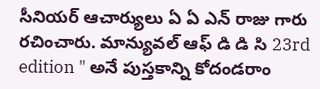సీనియర్ ఆచార్యులు ఏ ఏ ఎన్ రాజు గారు రచించారు. మాన్యువల్ ఆఫ్ డి డి సి 23rd edition " అనే పుస్తకాన్ని కోదండరాం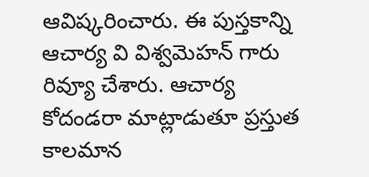ఆవిష్కరించారు. ఈ పుస్తకాన్ని ఆచార్య వి విశ్వమెహన్ గారు రివ్యూ చేశారు. ఆచార్య కోదండరా మాట్లాడుతూ ప్రస్తుత కాలమాన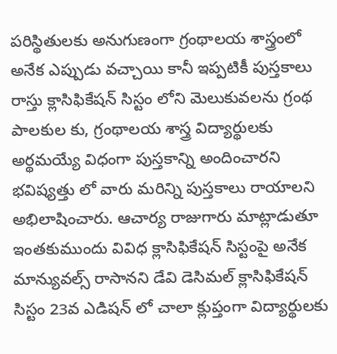పరిస్థితులకు అనుగుణంగా గ్రంథాలయ శాస్త్రంలో అనేక ఎప్పుడు వచ్చాయి కానీ ఇప్పటికీ పుస్తకాలు రాస్తు క్లాసిఫికేషన్ సిస్టం లోని మెలుకువలను గ్రంథ పాలకుల కు, గ్రంథాలయ శాస్త్ర విద్యార్థులకు అర్థమయ్యే విధంగా పుస్తకాన్ని అందించారని భవిష్యత్తు లో వారు మరిన్ని పుస్తకాలు రాయాలని అభిలాషించారు. ఆచార్య రాజుగారు మాట్లాడుతూ ఇంతకుముందు వివిధ క్లాసిఫికేషన్ సిస్టంపై అనేక మాన్యువల్స్ రాసానని డేవి డెసిమల్ క్లాసిఫికేషన్ సిస్టం 23వ ఎడిషన్ లో చాలా క్లుప్తంగా విద్యార్థులకు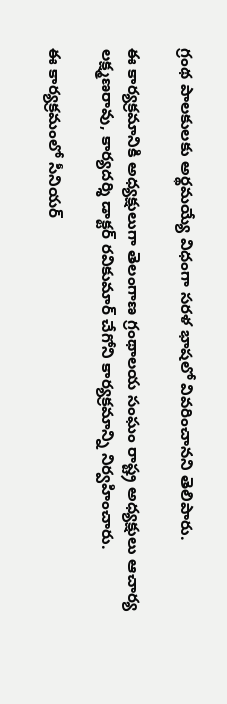గ్రంథ పాలకులకు అర్థమయ్యే విధంగా సరళ భాషలో వివరించానని తెలిపారు.

ఈ కార్యక్రమానికి అధ్యక్షులుగా తెలంగాణ గ్రంథాలయ సంఘం రాష్ట్ర అధ్యక్షులు ఆచార్య లక్ష్మణరావు, కార్యదర్శి డాక్టర్ రవికుమార్ చేగోని కార్యక్రమాన్ని నిర్వహించారు.

ఈ కార్యక్రమంలో సీనియర్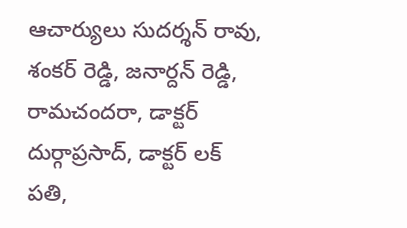ఆచార్యులు సుదర్శన్ రావు, శంకర్ రెడ్డి, జనార్దన్ రెడ్డి, రామచందరా, డాక్టర్ దుర్గాప్రసాద్, డాక్టర్ లక్ పతి,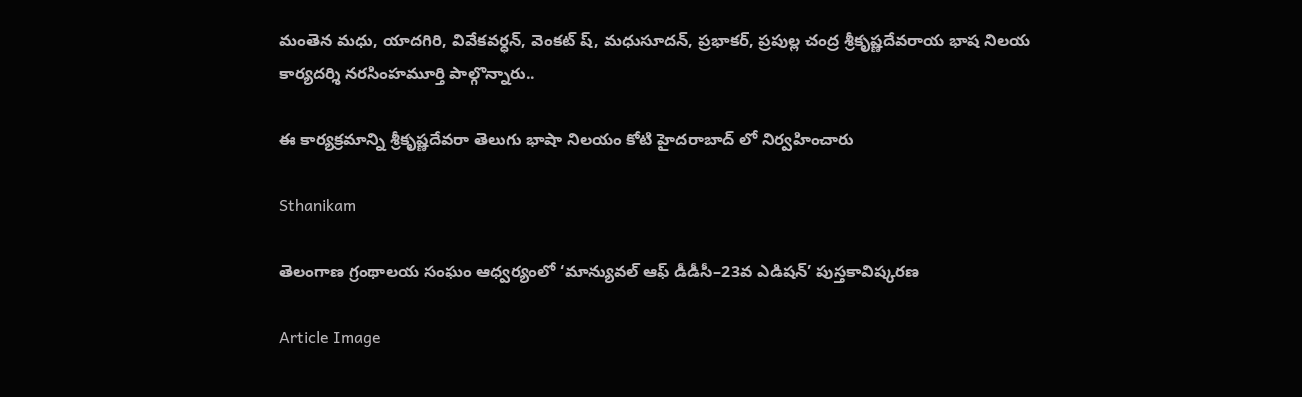మంతెన మధు, యాదగిరి, వివేకవర్ధన్, వెంకట్ ష్, మధుసూదన్, ప్రభాకర్, ప్రపుల్ల చంద్ర శ్రీకృష్ణదేవరాయ భాష నిలయ కార్యదర్శి నరసింహమూర్తి పాల్గొన్నారు..

ఈ కార్యక్రమాన్ని శ్రీకృష్ణదేవరా తెలుగు భాషా నిలయం కోటి హైదరాబాద్ లో నిర్వహించారు

Sthanikam

తెలంగాణ గ్రంథాలయ సంఘం ఆధ్వర్యంలో ‘మాన్యువల్ ఆఫ్ డీడీసీ–23వ ఎడిషన్’ పుస్తకావిష్కరణ

Article Image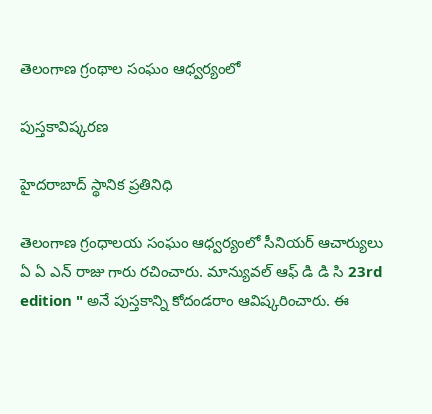తెలంగాణ గ్రంథాల సంఘం ఆధ్వర్యంలో

పుస్తకావిష్కరణ

హైదరాబాద్ స్థానిక ప్రతినిధి

తెలంగాణ గ్రంధాలయ సంఘం ఆధ్వర్యంలో సీనియర్ ఆచార్యులు ఏ ఏ ఎన్ రాజు గారు రచించారు. మాన్యువల్ ఆఫ్ డి డి సి 23rd edition " అనే పుస్తకాన్ని కోదండరాం ఆవిష్కరించారు. ఈ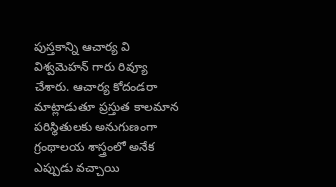పుస్తకాన్ని ఆచార్య వి విశ్వమెహన్ గారు రివ్యూ చేశారు. ఆచార్య కోదండరా మాట్లాడుతూ ప్రస్తుత కాలమాన పరిస్థితులకు అనుగుణంగా గ్రంథాలయ శాస్త్రంలో అనేక ఎప్పుడు వచ్చాయి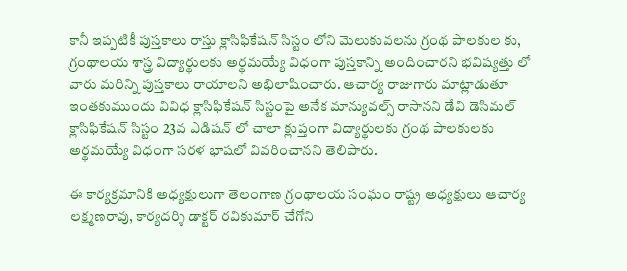కానీ ఇప్పటికీ పుస్తకాలు రాస్తు క్లాసిఫికేషన్ సిస్టం లోని మెలుకువలను గ్రంథ పాలకుల కు, గ్రంథాలయ శాస్త్ర విద్యార్థులకు అర్థమయ్యే విధంగా పుస్తకాన్ని అందించారని భవిష్యత్తు లో వారు మరిన్ని పుస్తకాలు రాయాలని అభిలాషించారు. ఆచార్య రాజుగారు మాట్లాడుతూ ఇంతకుముందు వివిధ క్లాసిఫికేషన్ సిస్టంపై అనేక మాన్యువల్స్ రాసానని డేవి డెసిమల్ క్లాసిఫికేషన్ సిస్టం 23వ ఎడిషన్ లో చాలా క్లుప్తంగా విద్యార్థులకు గ్రంథ పాలకులకు అర్థమయ్యే విధంగా సరళ భాషలో వివరించానని తెలిపారు.

ఈ కార్యక్రమానికి అధ్యక్షులుగా తెలంగాణ గ్రంథాలయ సంఘం రాష్ట్ర అధ్యక్షులు ఆచార్య లక్ష్మణరావు, కార్యదర్శి డాక్టర్ రవికుమార్ చేగోని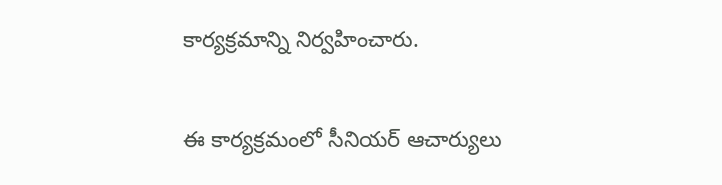కార్యక్రమాన్ని నిర్వహించారు.

ఈ కార్యక్రమంలో సీనియర్ ఆచార్యులు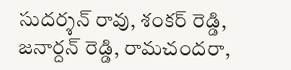సుదర్శన్ రావు, శంకర్ రెడ్డి, జనార్దన్ రెడ్డి, రామచందరా,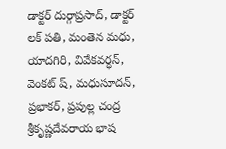డాక్టర్ దుర్గాప్రసాద్, డాక్టర్ లక్ పతి, మంతెన మధు, యాదగిరి, వివేకవర్ధన్, వెంకట్ ష్, మధుసూదన్, ప్రభాకర్, ప్రపుల్ల చంద్ర శ్రీకృష్ణదేవరాయ భాష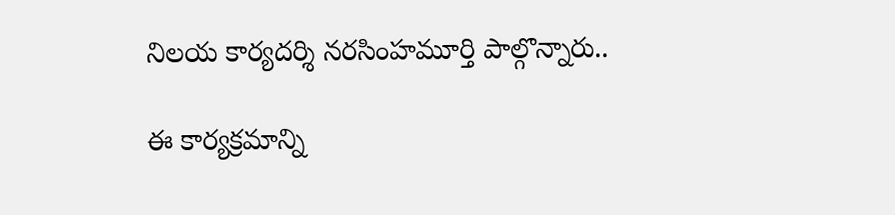నిలయ కార్యదర్శి నరసింహమూర్తి పాల్గొన్నారు..

ఈ కార్యక్రమాన్ని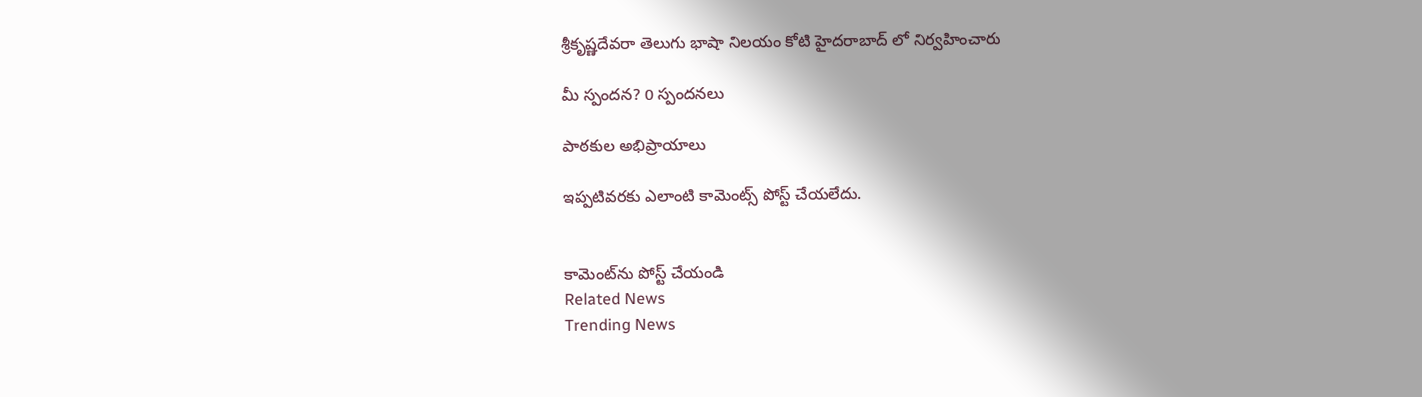శ్రీకృష్ణదేవరా తెలుగు భాషా నిలయం కోటి హైదరాబాద్ లో నిర్వహించారు

మీ స్పందన? 0 స్పందనలు

పాఠకుల అభిప్రాయాలు

ఇప్పటివరకు ఎలాంటి కామెంట్స్ పోస్ట్ చేయలేదు.


కామెంట్‌ను పోస్ట్ చేయండి
Related News
Trending News